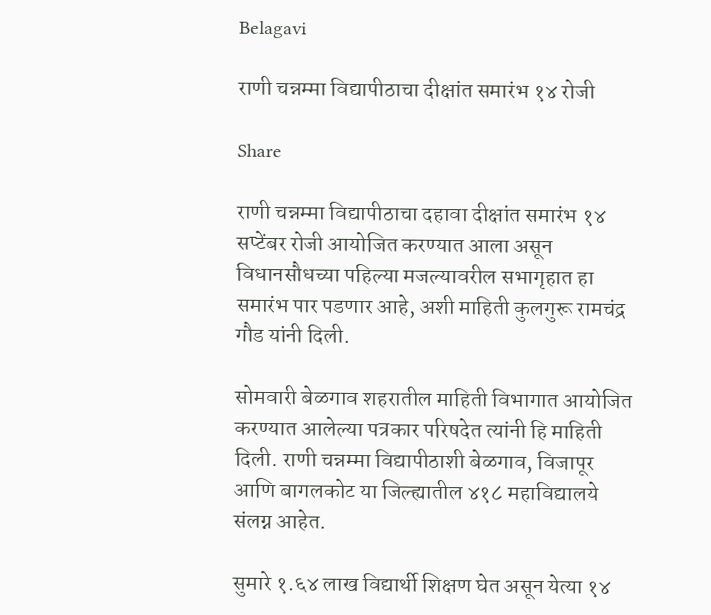Belagavi

राणी चन्नम्मा विद्यापीठाचा दीक्षांत समारंभ १४ रोजी

Share

राणी चन्नम्मा विद्यापीठाचा दहावा दीक्षांत समारंभ १४ सप्टेंबर रोजी आयोजित करण्यात आला असून विधानसौधच्या पहिल्या मजल्यावरील सभागृहात हा समारंभ पार पडणार आहे, अशी माहिती कुलगुरू रामचंद्र गौड यांनी दिली.

सोमवारी बेळगाव शहरातील माहिती विभागात आयोजित करण्यात आलेल्या पत्रकार परिषदेत त्यांनी हि माहिती दिली. राणी चन्नम्मा विद्यापीठाशी बेळगाव, विजापूर आणि बागलकोट या जिल्ह्यातील ४१८ महाविद्यालये संलग्न आहेत.

सुमारे १.६४ लाख विद्यार्थी शिक्षण घेत असून येत्या १४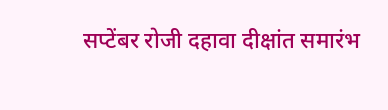सप्टेंबर रोजी दहावा दीक्षांत समारंभ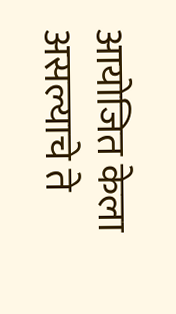आयोजित केला असल्याचे ते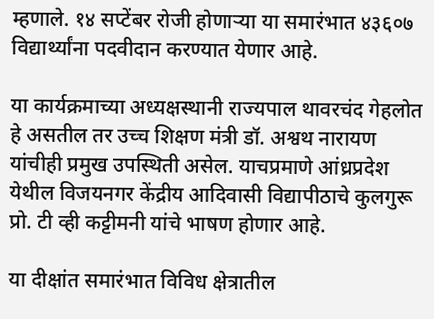म्हणाले. १४ सप्टेंबर रोजी होणाऱ्या या समारंभात ४३६०७ विद्यार्थ्यांना पदवीदान करण्यात येणार आहे.

या कार्यक्रमाच्या अध्यक्षस्थानी राज्यपाल थावरचंद गेहलोत हे असतील तर उच्च शिक्षण मंत्री डॉ. अश्वथ नारायण यांचीही प्रमुख उपस्थिती असेल. याचप्रमाणे आंध्रप्रदेश येथील विजयनगर केंद्रीय आदिवासी विद्यापीठाचे कुलगुरू प्रो. टी व्ही कट्टीमनी यांचे भाषण होणार आहे.

या दीक्षांत समारंभात विविध क्षेत्रातील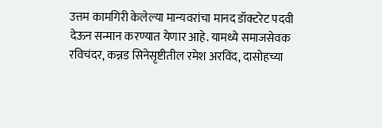उत्तम कामगिरी केलेल्या मान्यवरांचा मानद डॉक्टरेट पदवी देऊन सन्मान करण्यात येणार आहे. यामध्ये समाजसेवक रविचंदर, कन्नड सिनेसृष्टीतील रमेश अरविंद, दासोहच्या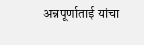अन्नपूर्णाताई यांचा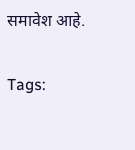समावेश आहे.

Tags: